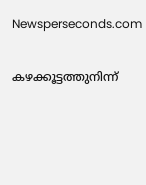Newsperseconds.com

കഴക്കൂട്ടത്തുനിന്ന്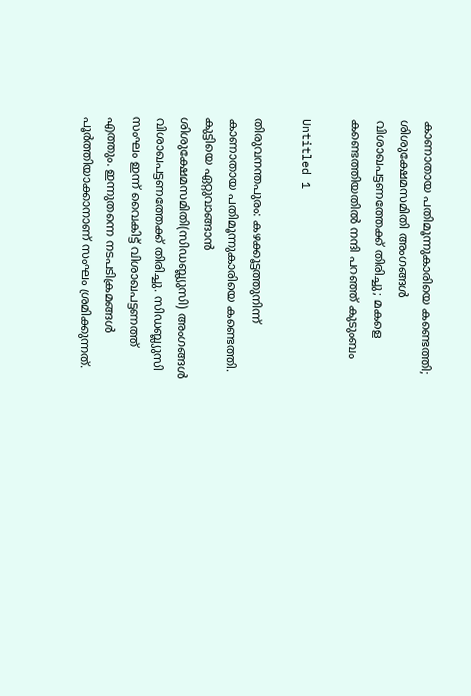കാണാതായ പതിമൂന്നുകാരിയെ കണ്ടെത്തി; ശിശുക്ഷേമസമിതി അംഗങ്ങള്‍ വിശാഖപട്ടണത്തേക്ക് തിരിച്ചു; മകളെ കണ്ടെത്തിയതില്‍ നന്ദി പറഞ്ഞ് കുടുംബം

Untitled 1

തിരുവനന്തപുരം: കഴക്കൂട്ടത്തുനിന്ന് കാണാതായ പതിമൂന്നുകാരിയെ കണ്ടെത്തി. കുട്ടിയെ ഏറ്റുവാങ്ങാന്‍ ശിശുക്ഷേമസമിതി(സിഡബ്ല്യുസി) അംഗങ്ങള്‍ വിശാഖപട്ടണത്തേക്ക് തിരിച്ചു. സിഡബ്ല്യുസി സംഘം ഇന്ന് വൈകിട്ട് വിശാഖപട്ടണത്ത് എത്തും. ഇന്നുതന്നെ നടപടിക്രമങ്ങള്‍ പൂര്‍ത്തിയാക്കാനാണ് സംഘം ശ്രമിക്കുന്നത്.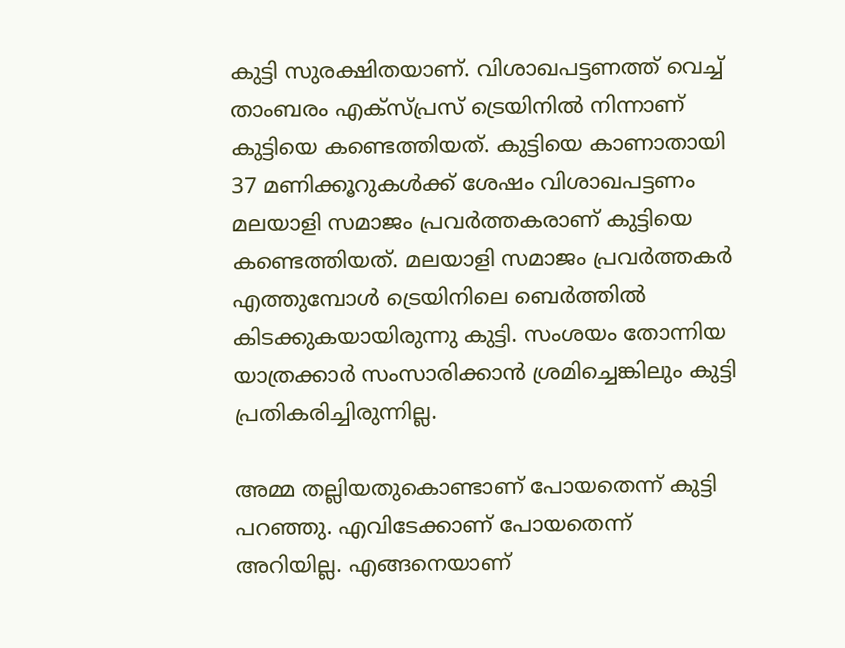കുട്ടി സുരക്ഷിതയാണ്. വിശാഖപട്ടണത്ത് വെച്ച് താംബരം എക്സ്പ്രസ് ട്രെയിനില്‍ നിന്നാണ് കുട്ടിയെ കണ്ടെത്തിയത്. കുട്ടിയെ കാണാതായി 37 മണിക്കൂറുകള്‍ക്ക് ശേഷം വിശാഖപട്ടണം മലയാളി സമാജം പ്രവര്‍ത്തകരാണ് കുട്ടിയെ കണ്ടെത്തിയത്. മലയാളി സമാജം പ്രവര്‍ത്തകര്‍ എത്തുമ്പോള്‍ ട്രെയിനിലെ ബെര്‍ത്തില്‍ കിടക്കുകയായിരുന്നു കുട്ടി. സംശയം തോന്നിയ യാത്രക്കാര്‍ സംസാരിക്കാന്‍ ശ്രമിച്ചെങ്കിലും കുട്ടി പ്രതികരിച്ചിരുന്നില്ല.

അമ്മ തല്ലിയതുകൊണ്ടാണ് പോയതെന്ന് കുട്ടി പറഞ്ഞു. എവിടേക്കാണ് പോയതെന്ന് അറിയില്ല. എങ്ങനെയാണ്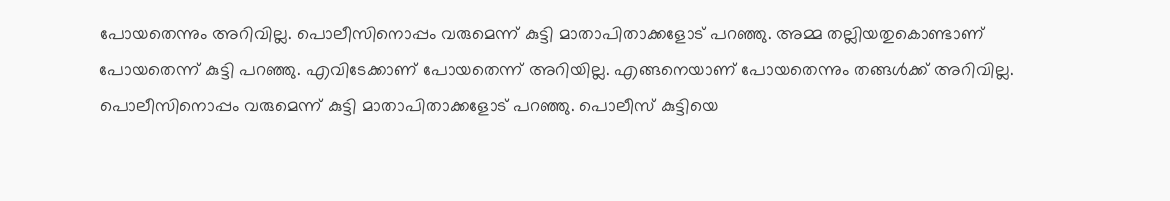പോയതെന്നും അറിവില്ല. പൊലീസിനൊപ്പം വരുമെന്ന് കുട്ടി മാതാപിതാക്കളോട് പറഞ്ഞു. അമ്മ തല്ലിയതുകൊണ്ടാണ് പോയതെന്ന് കുട്ടി പറഞ്ഞു. എവിടേക്കാണ് പോയതെന്ന് അറിയില്ല. എങ്ങനെയാണ് പോയതെന്നും തങ്ങള്‍ക്ക് അറിവില്ല. പൊലീസിനൊപ്പം വരുമെന്ന് കുട്ടി മാതാപിതാക്കളോട് പറഞ്ഞു. പൊലീസ് കുട്ടിയെ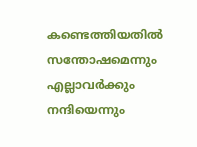കണ്ടെത്തിയതില്‍ സന്തോഷമെന്നും എല്ലാവര്‍ക്കും നന്ദിയെന്നും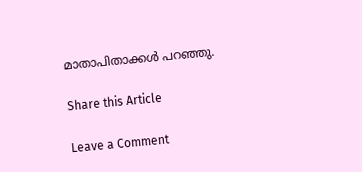മാതാപിതാക്കള്‍ പറഞ്ഞു.

Share this Article

Leave a Comment